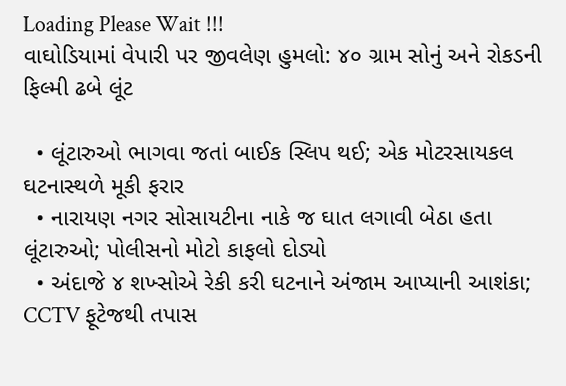Loading Please Wait !!!
વાઘોડિયામાં વેપારી પર જીવલેણ હુમલો: ૪૦ ગ્રામ સોનું અને રોકડની ફિલ્મી ઢબે લૂંટ

  • લૂંટારુઓ ભાગવા જતાં બાઈક સ્લિપ થઈ; એક મોટરસાયકલ ઘટનાસ્થળે મૂકી ફરાર
  • નારાયણ નગર સોસાયટીના નાકે જ ઘાત લગાવી બેઠા હતા લૂંટારુઓ; પોલીસનો મોટો કાફલો દોડ્યો
  • અંદાજે ૪ શખ્સોએ રેકી કરી ઘટનાને અંજામ આપ્યાની આશંકા; CCTV ફૂટેજથી તપાસ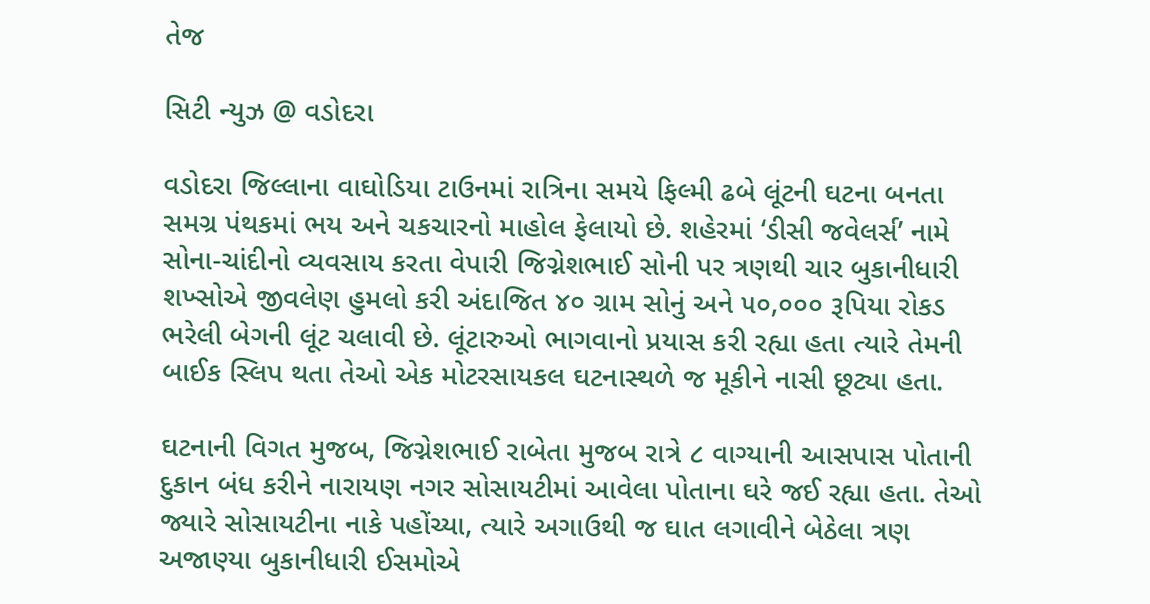તેજ

સિટી ન્યુઝ @ વડોદરા

વડોદરા જિલ્લાના વાઘોડિયા ટાઉનમાં રાત્રિના સમયે ફિલ્મી ઢબે લૂંટની ઘટના બનતા સમગ્ર પંથકમાં ભય અને ચકચારનો માહોલ ફેલાયો છે. શહેરમાં ‘ડીસી જવેલર્સ’ નામે સોના-ચાંદીનો વ્યવસાય કરતા વેપારી જિગ્નેશભાઈ સોની પર ત્રણથી ચાર બુકાનીધારી શખ્સોએ જીવલેણ હુમલો કરી અંદાજિત ૪૦ ગ્રામ સોનું અને ૫૦,૦૦૦ રૂપિયા રોકડ ભરેલી બેગની લૂંટ ચલાવી છે. લૂંટારુઓ ભાગવાનો પ્રયાસ કરી રહ્યા હતા ત્યારે તેમની બાઈક સ્લિપ થતા તેઓ એક મોટરસાયકલ ઘટનાસ્થળે જ મૂકીને નાસી છૂટ્યા હતા.

ઘટનાની વિગત મુજબ, જિગ્નેશભાઈ રાબેતા મુજબ રાત્રે ૮ વાગ્યાની આસપાસ પોતાની દુકાન બંધ કરીને નારાયણ નગર સોસાયટીમાં આવેલા પોતાના ઘરે જઈ રહ્યા હતા. તેઓ જ્યારે સોસાયટીના નાકે પહોંચ્યા, ત્યારે અગાઉથી જ ઘાત લગાવીને બેઠેલા ત્રણ અજાણ્યા બુકાનીધારી ઈસમોએ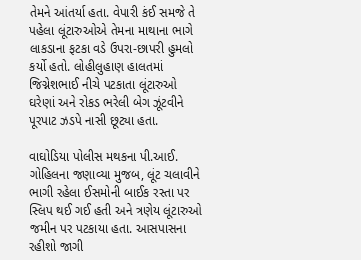તેમને આંતર્યા હતા. વેપારી કંઈ સમજે તે પહેલા લૂંટારુઓએ તેમના માથાના ભાગે લાકડાના ફટકા વડે ઉપરા-છાપરી હુમલો કર્યો હતો. લોહીલુહાણ હાલતમાં જિગ્નેશભાઈ નીચે પટકાતા લૂંટારુઓ ઘરેણાં અને રોકડ ભરેલી બેગ ઝૂંટવીને પૂરપાટ ઝડપે નાસી છૂટ્યા હતા.

વાઘોડિયા પોલીસ મથકના પી.આઈ. ગોહિલના જણાવ્યા મુજબ, લૂંટ ચલાવીને ભાગી રહેલા ઈસમોની બાઈક રસ્તા પર સ્લિપ થઈ ગઈ હતી અને ત્રણેય લૂંટારુઓ જમીન પર પટકાયા હતા. આસપાસના રહીશો જાગી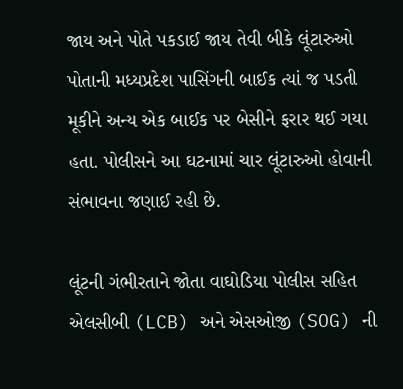જાય અને પોતે પકડાઈ જાય તેવી બીકે લૂંટારુઓ પોતાની મધ્યપ્રદેશ પાસિંગની બાઈક ત્યાં જ પડતી મૂકીને અન્ય એક બાઈક પર બેસીને ફરાર થઈ ગયા હતા. પોલીસને આ ઘટનામાં ચાર લૂંટારુઓ હોવાની સંભાવના જણાઈ રહી છે.

લૂંટની ગંભીરતાને જોતા વાઘોડિયા પોલીસ સહિત એલસીબી (LCB) અને એસઓજી (SOG) ની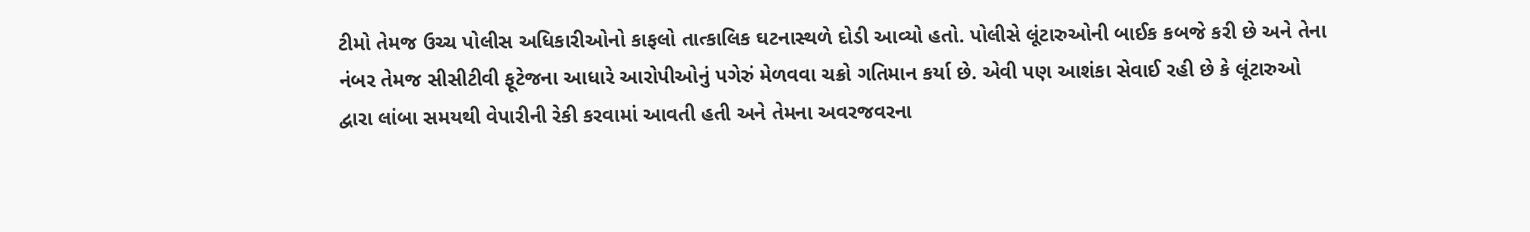ટીમો તેમજ ઉચ્ચ પોલીસ અધિકારીઓનો કાફલો તાત્કાલિક ઘટનાસ્થળે દોડી આવ્યો હતો. પોલીસે લૂંટારુઓની બાઈક કબજે કરી છે અને તેના નંબર તેમજ સીસીટીવી ફૂટેજના આધારે આરોપીઓનું પગેરું મેળવવા ચક્રો ગતિમાન કર્યા છે. એવી પણ આશંકા સેવાઈ રહી છે કે લૂંટારુઓ દ્વારા લાંબા સમયથી વેપારીની રેકી કરવામાં આવતી હતી અને તેમના અવરજવરના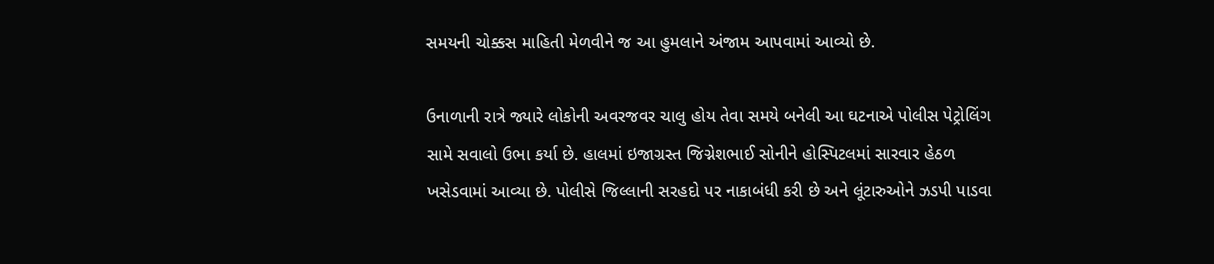સમયની ચોક્કસ માહિતી મેળવીને જ આ હુમલાને અંજામ આપવામાં આવ્યો છે.

ઉનાળાની રાત્રે જ્યારે લોકોની અવરજવર ચાલુ હોય તેવા સમયે બનેલી આ ઘટનાએ પોલીસ પેટ્રોલિંગ સામે સવાલો ઉભા કર્યા છે. હાલમાં ઇજાગ્રસ્ત જિગ્નેશભાઈ સોનીને હોસ્પિટલમાં સારવાર હેઠળ ખસેડવામાં આવ્યા છે. પોલીસે જિલ્લાની સરહદો પર નાકાબંધી કરી છે અને લૂંટારુઓને ઝડપી પાડવા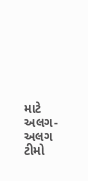માટે અલગ-અલગ ટીમો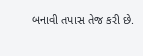બનાવી તપાસ તેજ કરી છે.